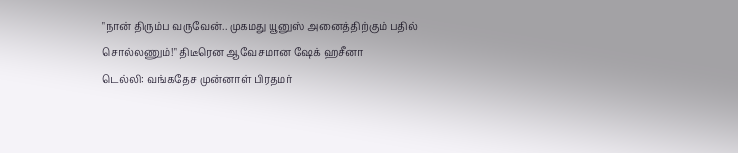"நான் திரும்ப வருவேன்.. முகமது யூனுஸ் அனைத்திற்கும் பதில் சொல்லணும்!" திடீரென ஆவேசமான ஷேக் ஹசீனா
டெல்லி: வங்கதேச முன்னாள் பிரதமர்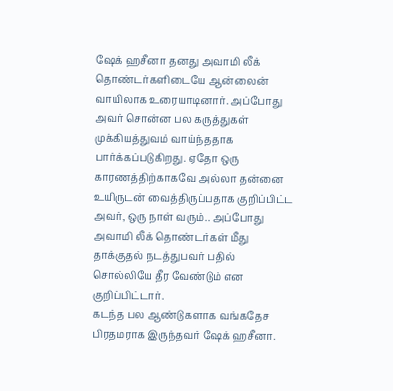ஷேக் ஹசீனா தனது அவாமி லீக் தொண்டர்களிடையே ஆன்லைன் வாயிலாக உரையாடினார். அப்போது அவர் சொன்ன பல கருத்துகள் முக்கியத்துவம் வாய்ந்ததாக பார்க்கப்படுகிறது. ஏதோ ஒரு காரணத்திற்காகவே அல்லா தன்னை உயிருடன் வைத்திருப்பதாக குறிப்பிட்ட அவர், ஒரு நாள் வரும்.. அப்போது அவாமி லீக் தொண்டர்கள் மீது தாக்குதல் நடத்துபவர் பதில் சொல்லியே தீர வேண்டும் என குறிப்பிட்டார்.
கடந்த பல ஆண்டுகளாக வங்கதேச பிரதமராக இருந்தவர் ஷேக் ஹசீனா.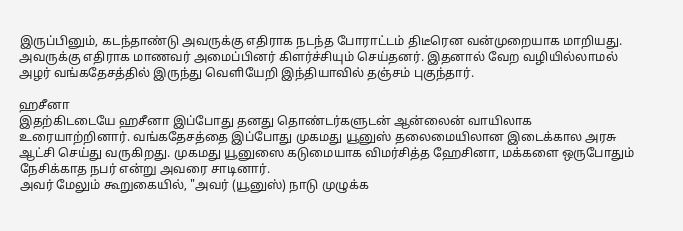இருப்பினும், கடந்தாண்டு அவருக்கு எதிராக நடந்த போராட்டம் திடீரென வன்முறையாக மாறியது. அவருக்கு எதிராக மாணவர் அமைப்பினர் கிளர்ச்சியும் செய்தனர். இதனால் வேற வழியில்லாமல் அழர் வங்கதேசத்தில் இருந்து வெளியேறி இந்தியாவில் தஞ்சம் புகுந்தார்.

ஹசீனா
இதற்கிடடையே ஹசீனா இப்போது தனது தொண்டர்களுடன் ஆன்லைன் வாயிலாக உரையாற்றினார். வங்கதேசத்தை இப்போது முகமது யூனுஸ் தலைமையிலான இடைக்கால அரசு ஆட்சி செய்து வருகிறது. முகமது யூனுஸை கடுமையாக விமர்சித்த ஹேசினா, மக்களை ஒருபோதும் நேசிக்காத நபர் என்று அவரை சாடினார்.
அவர் மேலும் கூறுகையில், "அவர் (யூனுஸ்) நாடு முழுக்க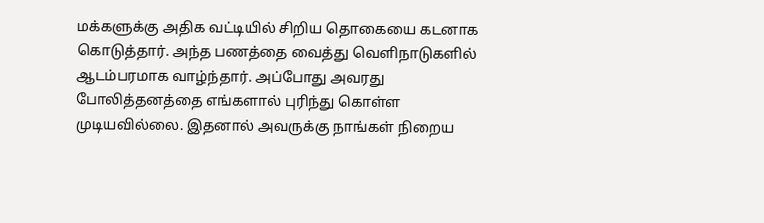மக்களுக்கு அதிக வட்டியில் சிறிய தொகையை கடனாக கொடுத்தார். அந்த பணத்தை வைத்து வெளிநாடுகளில் ஆடம்பரமாக வாழ்ந்தார். அப்போது அவரது போலித்தனத்தை எங்களால் புரிந்து கொள்ள முடியவில்லை. இதனால் அவருக்கு நாங்கள் நிறைய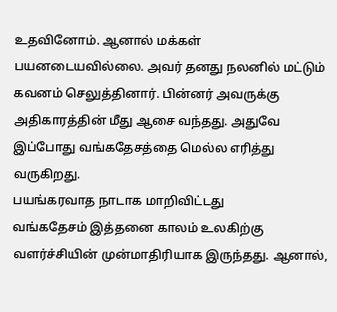உதவினோம். ஆனால் மக்கள் பயனடையவில்லை. அவர் தனது நலனில் மட்டும் கவனம் செலுத்தினார். பின்னர் அவருக்கு அதிகாரத்தின் மீது ஆசை வந்தது. அதுவே இப்போது வங்கதேசத்தை மெல்ல எரித்து வருகிறது.
பயங்கரவாத நாடாக மாறிவிட்டது
வங்கதேசம் இத்தனை காலம் உலகிற்கு வளர்ச்சியின் முன்மாதிரியாக இருந்தது. ஆனால்,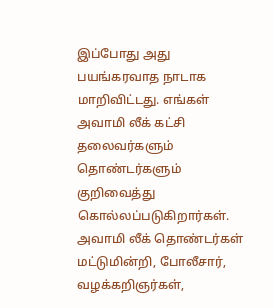இப்போது அது பயங்கரவாத நாடாக மாறிவிட்டது. எங்கள் அவாமி லீக் கட்சி தலைவர்களும் தொண்டர்களும் குறிவைத்து கொல்லப்படுகிறார்கள். அவாமி லீக் தொண்டர்கள் மட்டுமின்றி, போலீசார், வழக்கறிஞர்கள்,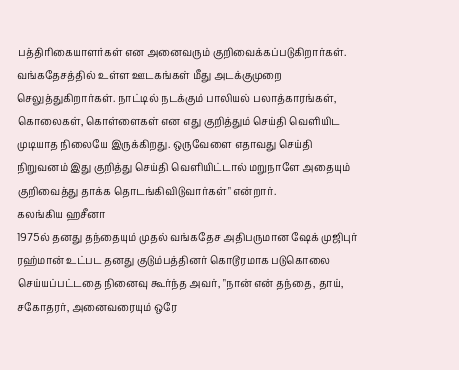பத்திரிகையாளர்கள் என அனைவரும் குறிவைக்கப்படுகிறார்கள்.
வங்கதேசத்தில் உள்ள ஊடகங்கள் மீது அடக்குமுறை செலுத்துகிறார்கள். நாட்டில் நடக்கும் பாலியல் பலாத்காரங்கள், கொலைகள், கொள்ளைகள் என எது குறித்தும் செய்தி வெளியிட முடியாத நிலையே இருக்கிறது. ஒருவேளை எதாவது செய்தி நிறுவனம் இது குறித்து செய்தி வெளியிட்டால் மறுநாளே அதையும் குறிவைத்து தாக்க தொடங்கிவிடுவார்கள்" என்றார்.
கலங்கிய ஹசீனா
1975ல் தனது தந்தையும் முதல் வங்கதேச அதிபருமான ஷேக் முஜிபுர் ரஹ்மான் உட்பட தனது குடும்பத்தினர் கொடூரமாக படுகொலை செய்யப்பட்டதை நினைவு கூர்ந்த அவர், "நான் என் தந்தை, தாய், சகோதரர், அனைவரையும் ஒரே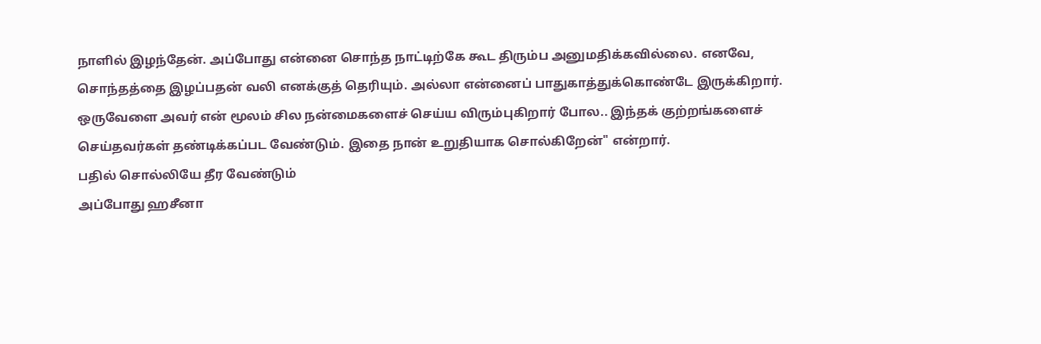நாளில் இழந்தேன். அப்போது என்னை சொந்த நாட்டிற்கே கூட திரும்ப அனுமதிக்கவில்லை. எனவே, சொந்தத்தை இழப்பதன் வலி எனக்குத் தெரியும். அல்லா என்னைப் பாதுகாத்துக்கொண்டே இருக்கிறார். ஒருவேளை அவர் என் மூலம் சில நன்மைகளைச் செய்ய விரும்புகிறார் போல.. இந்தக் குற்றங்களைச் செய்தவர்கள் தண்டிக்கப்பட வேண்டும். இதை நான் உறுதியாக சொல்கிறேன்" என்றார்.
பதில் சொல்லியே தீர வேண்டும்
அப்போது ஹசீனா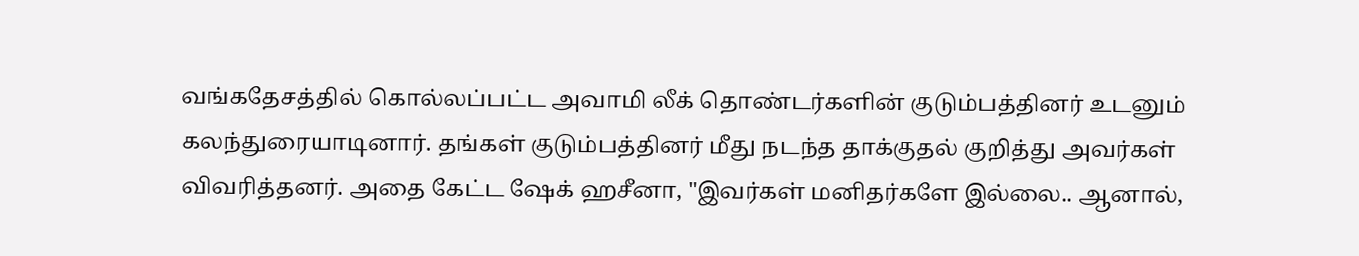வங்கதேசத்தில் கொல்லப்பட்ட அவாமி லீக் தொண்டர்களின் குடும்பத்தினர் உடனும் கலந்துரையாடினார். தங்கள் குடும்பத்தினர் மீது நடந்த தாக்குதல் குறித்து அவர்கள் விவரித்தனர். அதை கேட்ட ஷேக் ஹசீனா, "இவர்கள் மனிதர்களே இல்லை.. ஆனால்,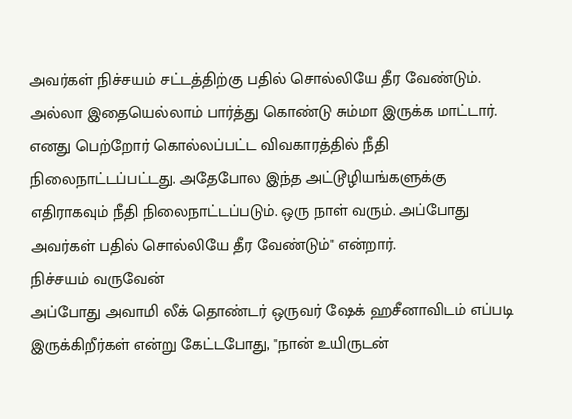அவர்கள் நிச்சயம் சட்டத்திற்கு பதில் சொல்லியே தீர வேண்டும்.
அல்லா இதையெல்லாம் பார்த்து கொண்டு சும்மா இருக்க மாட்டார். எனது பெற்றோர் கொல்லப்பட்ட விவகாரத்தில் நீதி நிலைநாட்டப்பட்டது. அதேபோல இந்த அட்டூழியங்களுக்கு எதிராகவும் நீதி நிலைநாட்டப்படும். ஒரு நாள் வரும். அப்போது அவர்கள் பதில் சொல்லியே தீர வேண்டும்" என்றார்.
நிச்சயம் வருவேன்
அப்போது அவாமி லீக் தொண்டர் ஒருவர் ஷேக் ஹசீனாவிடம் எப்படி இருக்கிறீர்கள் என்று கேட்டபோது, "நான் உயிருடன்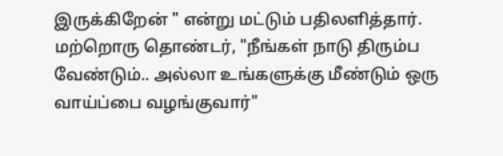இருக்கிறேன் " என்று மட்டும் பதிலளித்தார். மற்றொரு தொண்டர், "நீங்கள் நாடு திரும்ப வேண்டும்.. அல்லா உங்களுக்கு மீண்டும் ஒரு வாய்ப்பை வழங்குவார்"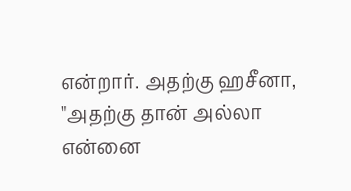என்றார். அதற்கு ஹசீனா, "அதற்கு தான் அல்லா என்னை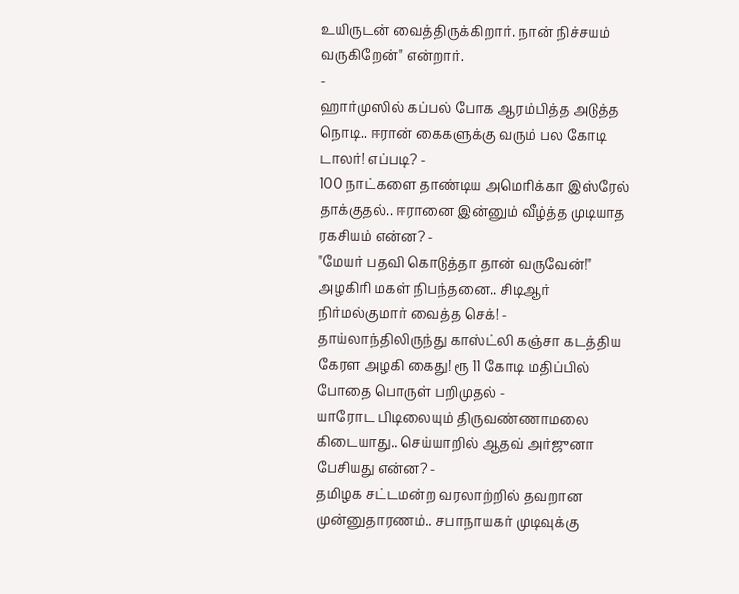உயிருடன் வைத்திருக்கிறார். நான் நிச்சயம் வருகிறேன்" என்றார்.
-
ஹார்முஸில் கப்பல் போக ஆரம்பித்த அடுத்த நொடி.. ஈரான் கைகளுக்கு வரும் பல கோடி டாலர்! எப்படி? -
100 நாட்களை தாண்டிய அமெரிக்கா இஸ்ரேல் தாக்குதல்.. ஈரானை இன்னும் வீழ்த்த முடியாத ரகசியம் என்ன? -
"மேயர் பதவி கொடுத்தா தான் வருவேன்!" அழகிரி மகள் நிபந்தனை.. சிடிஆர் நிர்மல்குமார் வைத்த செக்! -
தாய்லாந்திலிருந்து காஸ்ட்லி கஞ்சா கடத்திய கேரள அழகி கைது! ரூ 11 கோடி மதிப்பில் போதை பொருள் பறிமுதல் -
யாரோட பிடிலையும் திருவண்ணாமலை கிடையாது.. செய்யாறில் ஆதவ் அர்ஜுனா பேசியது என்ன? -
தமிழக சட்டமன்ற வரலாற்றில் தவறான முன்னுதாரணம்.. சபாநாயகர் முடிவுக்கு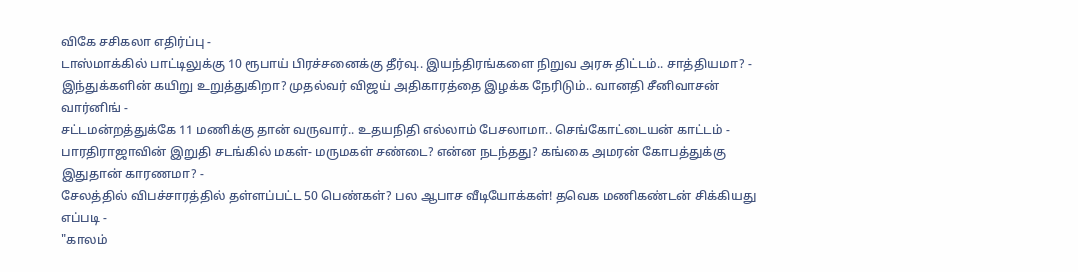விகே சசிகலா எதிர்ப்பு -
டாஸ்மாக்கில் பாட்டிலுக்கு 10 ரூபாய் பிரச்சனைக்கு தீர்வு.. இயந்திரங்களை நிறுவ அரசு திட்டம்.. சாத்தியமா? -
இந்துக்களின் கயிறு உறுத்துகிறா? முதல்வர் விஜய் அதிகாரத்தை இழக்க நேரிடும்.. வானதி சீனிவாசன் வார்னிங் -
சட்டமன்றத்துக்கே 11 மணிக்கு தான் வருவார்.. உதயநிதி எல்லாம் பேசலாமா.. செங்கோட்டையன் காட்டம் -
பாரதிராஜாவின் இறுதி சடங்கில் மகள்- மருமகள் சண்டை? என்ன நடந்தது? கங்கை அமரன் கோபத்துக்கு இதுதான் காரணமா? -
சேலத்தில் விபச்சாரத்தில் தள்ளப்பட்ட 50 பெண்கள்? பல ஆபாச வீடியோக்கள்! தவெக மணிகண்டன் சிக்கியது எப்படி -
"காலம்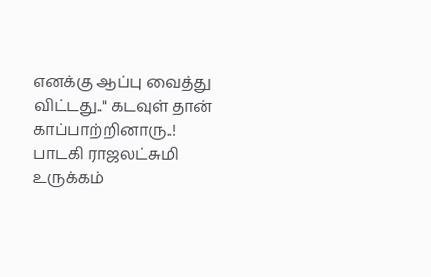எனக்கு ஆப்பு வைத்து விட்டது.." கடவுள் தான் காப்பாற்றினாரு..! பாடகி ராஜலட்சுமி உருக்கம்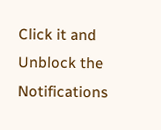Click it and Unblock the Notifications